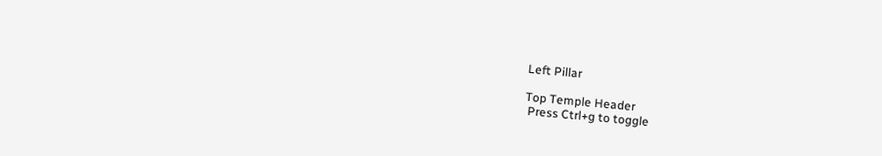Left Pillar

Top Temple Header
 Press Ctrl+g to toggle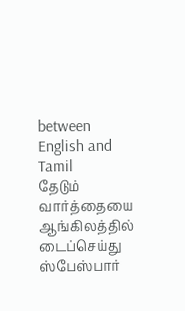between English and Tamil
தேடும் வார்த்தையை ஆங்கிலத்தில் டைப்செய்து ஸ்பேஸ்பார்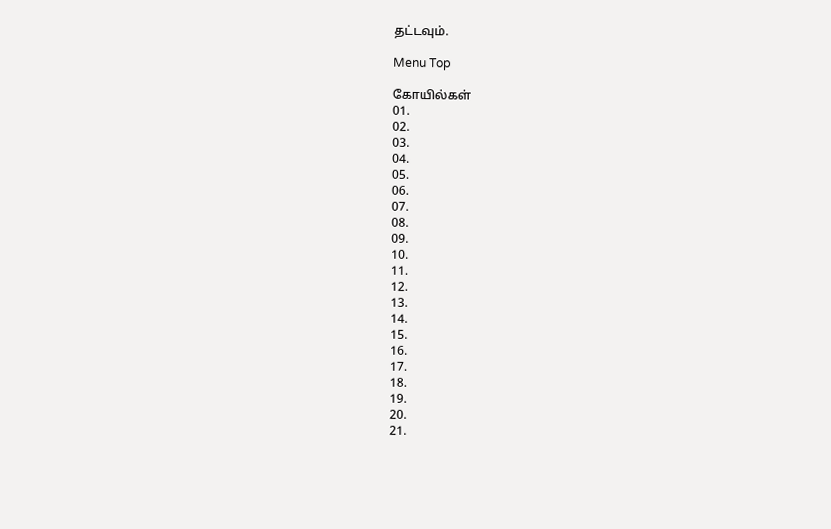தட்டவும்.

Menu Top

கோயில்கள்
01.
02.
03.
04.
05.
06.
07.
08.
09.
10.
11.
12.
13.
14.
15.
16.
17.
18.
19.
20.
21.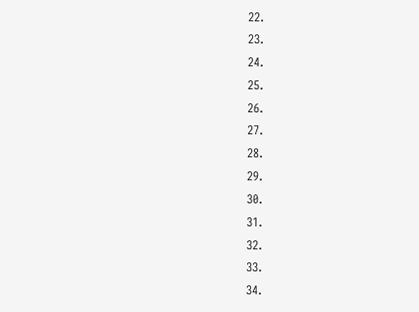22.
23.
24.
25.
26.
27.
28.
29.
30.
31.
32.
33.
34.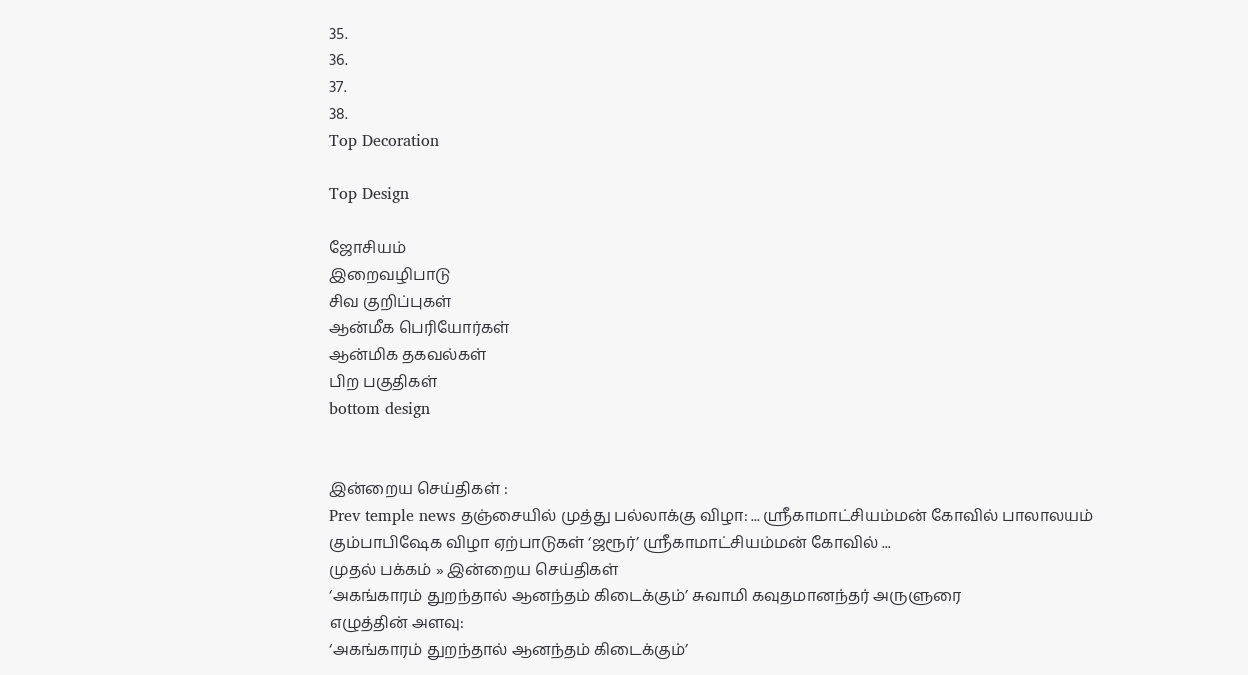35.
36.
37.
38.
Top Decoration

Top Design

ஜோசியம்
இறைவழிபாடு
சிவ குறிப்புகள்
ஆன்மீக பெரியோர்கள்
ஆன்மிக தகவல்கள்
பிற பகுதிகள்
bottom design


இன்றைய செய்திகள் :
Prev temple news தஞ்சையில் முத்து பல்லாக்கு விழா: ... ஸ்ரீகாமாட்சியம்மன் கோவில் பாலாலயம் கும்பாபிஷேக விழா ஏற்பாடுகள் ‘ஜரூர்’ ஸ்ரீகாமாட்சியம்மன் கோவில் ...
முதல் பக்கம் » இன்றைய செய்திகள்
‘அகங்காரம் துறந்தால் ஆனந்தம் கிடைக்கும்’ சுவாமி கவுதமானந்தர் அருளுரை
எழுத்தின் அளவு:
‘அகங்காரம் துறந்தால் ஆனந்தம் கிடைக்கும்’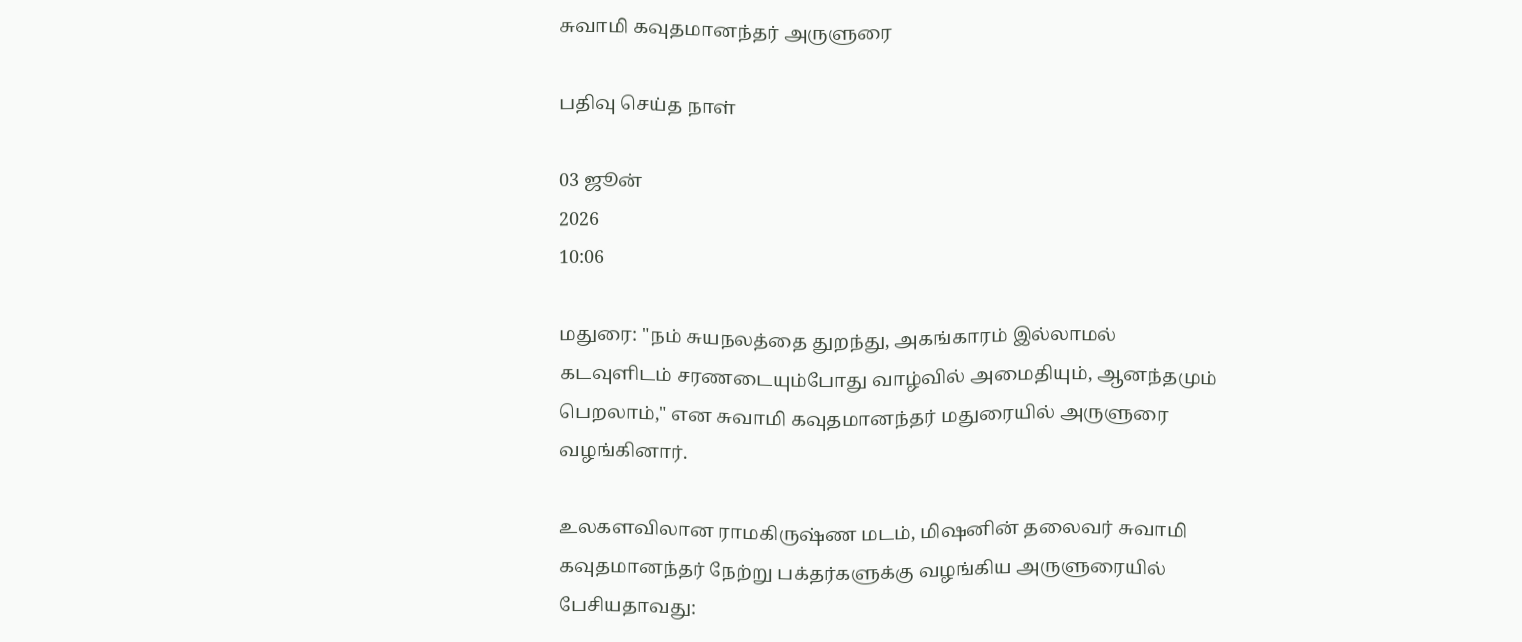சுவாமி கவுதமானந்தர் அருளுரை

பதிவு செய்த நாள்

03 ஜூன்
2026
10:06

மதுரை: "நம் சுயநலத்தை துறந்து, அகங்காரம் இல்லாமல் கடவுளிடம் சரணடையும்போது வாழ்வில் அமைதியும், ஆனந்தமும் பெறலாம்," என சுவாமி கவுதமானந்தர் மதுரையில் அருளுரை வழங்கினார்.

உலகளவிலான ராமகிருஷ்ண மடம், மிஷனின் தலைவர் சுவாமி கவுதமானந்தர் நேற்று பக்தர்களுக்கு வழங்கிய அருளுரையில் பேசியதாவது: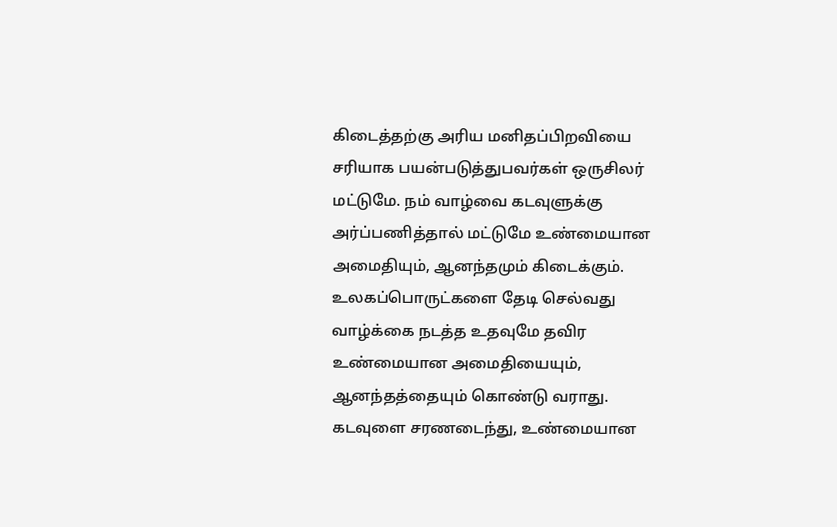கிடைத்தற்கு அரிய மனிதப்பிறவியை சரியாக பயன்படுத்துபவர்கள் ஒருசிலர் மட்டுமே. நம் வாழ்வை கடவுளுக்கு அர்ப்பணித்தால் மட்டுமே உண்மையான அமைதியும், ஆனந்தமும் கிடைக்கும். உலகப்பொருட்களை தேடி செல்வது வாழ்க்கை நடத்த உதவுமே தவிர உண்மையான அமைதியையும், ஆனந்தத்தையும் கொண்டு வராது. கடவுளை சரணடைந்து, உண்மையான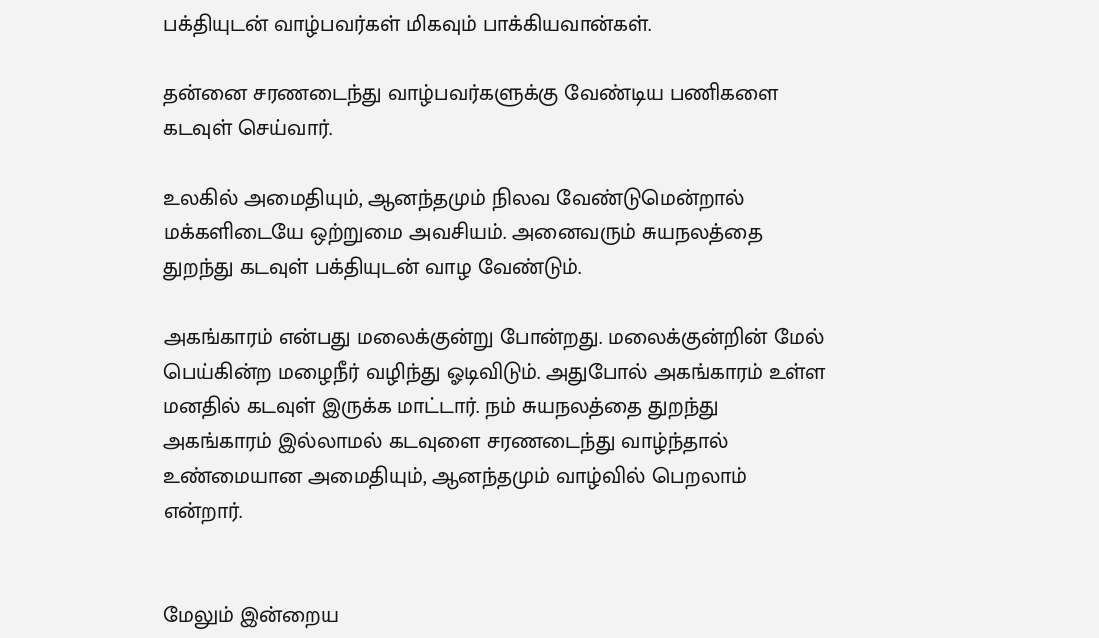பக்தியுடன் வாழ்பவர்கள் மிகவும் பாக்கியவான்கள்.

தன்னை சரணடைந்து வாழ்பவர்களுக்கு வேண்டிய பணிகளை கடவுள் செய்வார்.

உலகில் அமைதியும், ஆனந்தமும் நிலவ வேண்டுமென்றால் மக்களிடையே ஒற்றுமை அவசியம். அனைவரும் சுயநலத்தை துறந்து கடவுள் பக்தியுடன் வாழ வேண்டும்.

அகங்காரம் என்பது மலைக்குன்று போன்றது. மலைக்குன்றின் மேல் பெய்கின்ற மழைநீர் வழிந்து ஓடிவிடும். அதுபோல் அகங்காரம் உள்ள மனதில் கடவுள் இருக்க மாட்டார். நம் சுயநலத்தை துறந்து அகங்காரம் இல்லாமல் கடவுளை சரணடைந்து வாழ்ந்தால் உண்மையான அமைதியும், ஆனந்தமும் வாழ்வில் பெறலாம் என்றார்.


மேலும் இன்றைய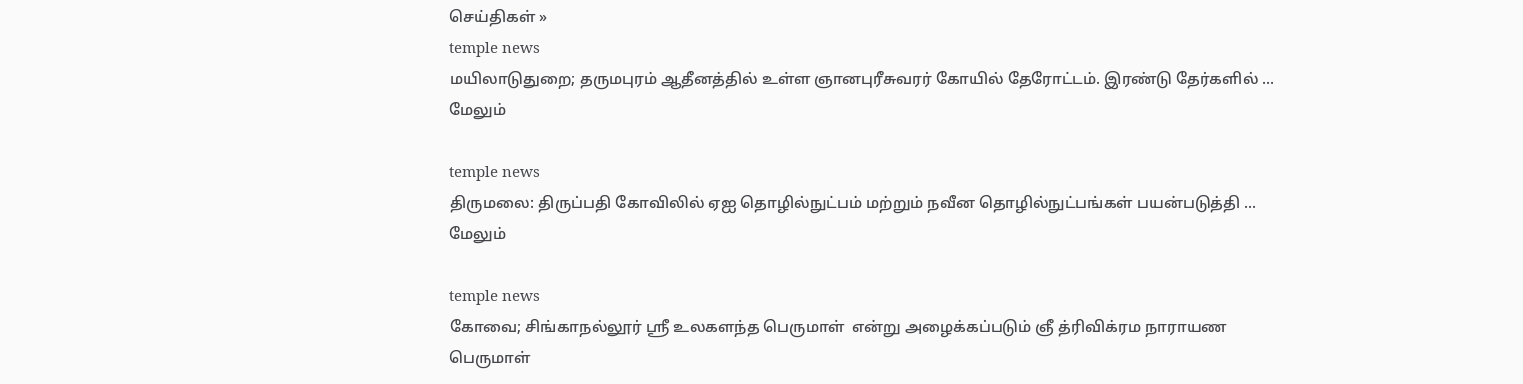செய்திகள் »
temple news
மயிலாடுதுறை; தருமபுரம் ஆதீனத்தில் உள்ள ஞானபுரீசுவரர் கோயில் தேரோட்டம். இரண்டு தேர்களில் ... மேலும்

temple news
திருமலை: திருப்பதி கோவிலில் ஏஐ தொழில்நுட்பம் மற்றும் நவீன தொழில்நுட்பங்கள் பயன்படுத்தி ... மேலும்

temple news
கோவை; சிங்காநல்லூர் ஸ்ரீ உலகளந்த பெருமாள்  என்று அழைக்கப்படும் ஞீ த்ரிவிக்ரம நாராயண பெருமாள்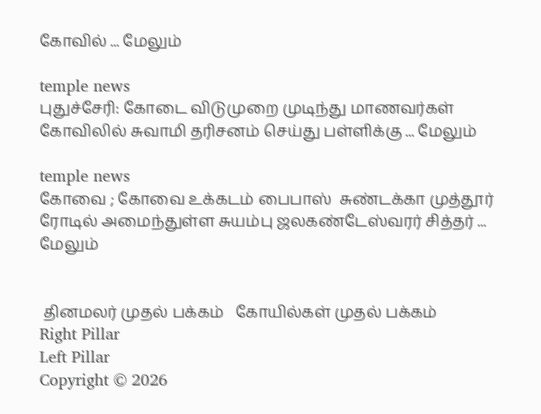கோவில் ... மேலும்

temple news
புதுச்சேரி: கோடை விடுமுறை முடிந்து மாணவர்கள் கோவிலில் சுவாமி தரிசனம் செய்து பள்ளிக்கு ... மேலும்

temple news
கோவை ; கோவை உக்கடம் பைபாஸ்  சுண்டக்கா முத்தூர்  ரோடில் அமைந்துள்ள சுயம்பு ஜலகண்டேஸ்வரர் சித்தர் ... மேலும்


 தினமலர் முதல் பக்கம்   கோயில்கள் முதல் பக்கம்
Right Pillar
Left Pillar
Copyright © 2026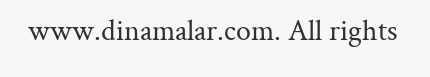www.dinamalar.com. All rights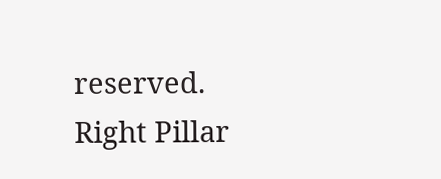reserved.
Right Pillar